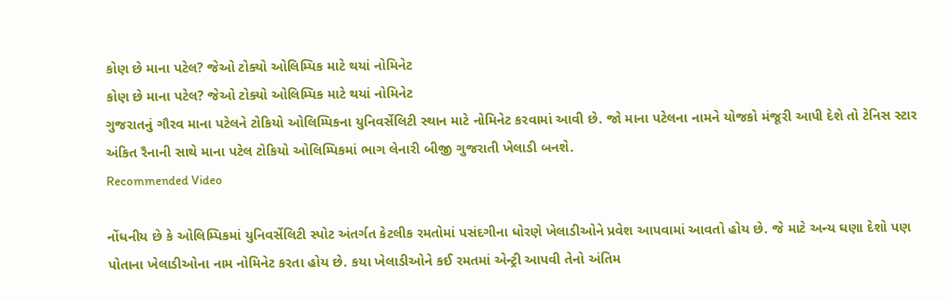કોણ છે માના પટેલ? જેઓ ટોક્યો ઓલિમ્પિક માટે થયાં નોમિનેટ
કોણ છે માના પટેલ? જેઓ ટોક્યો ઓલિમ્પિક માટે થયાં નોમિનેટ
ગુજરાતનું ગૌરવ માના પટેલને ટોકિયો ઓલિમ્પિકના યુનિવર્સેલિટી સ્થાન માટે નોમિનેટ કરવામાં આવી છે. જો માના પટેલના નામને યોજકો મંજૂરી આપી દેશે તો ટેનિસ સ્ટાર અંકિત રૈનાની સાથે માના પટેલ ટોકિયો ઓલિમ્પિકમાં ભાગ લેનારી બીજી ગુજરાતી ખેલાડી બનશે.
Recommended Video

નોંધનીય છે કે ઓલિમ્પિકમાં યુનિવર્સેલિટી સ્પોટ અંતર્ગત કેટલીક રમતોમાં પસંદગીના ધોરણે ખેલાડીઓને પ્રવેશ આપવામાં આવતો હોય છે. જે માટે અન્ય ઘણા દેશો પણ પોતાના ખેલાડીઓના નામ નોમિનેટ કરતા હોય છે. કયા ખેલાડીઓને કઈ રમતમાં એન્ટ્રી આપવી તેનો અંતિમ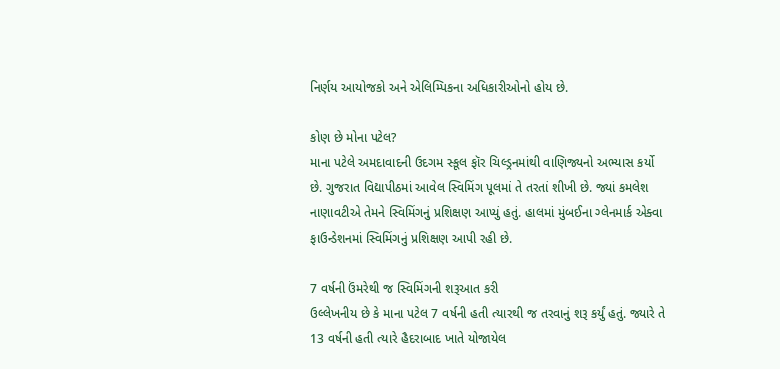નિર્ણય આયોજકો અને એલિમ્પિકના અધિકારીઓનો હોય છે.

કોણ છે મોના પટેલ?
માના પટેલે અમદાવાદની ઉદગમ સ્કૂલ ફૉર ચિલ્ડ્રનમાંથી વાણિજ્યનો અભ્યાસ કર્યો છે. ગુજરાત વિદ્યાપીઠમાં આવેલ સ્વિમિંગ પૂલમાં તે તરતાં શીખી છે. જ્યાં કમલેશ નાણાવટીએ તેમને સ્વિમિંગનું પ્રશિક્ષણ આપ્યું હતું. હાલમાં મુંબઈના ગ્લેનમાર્ક એક્વા ફાઉન્ડેશનમાં સ્વિમિંગનું પ્રશિક્ષણ આપી રહી છે.

7 વર્ષની ઉંમરેથી જ સ્વિમિંગની શરૂઆત કરી
ઉલ્લેખનીય છે કે માના પટેલ 7 વર્ષની હતી ત્યારથી જ તરવાનું શરૂ કર્યું હતું. જ્યારે તે 13 વર્ષની હતી ત્યારે હૈદરાબાદ ખાતે યોજાયેલ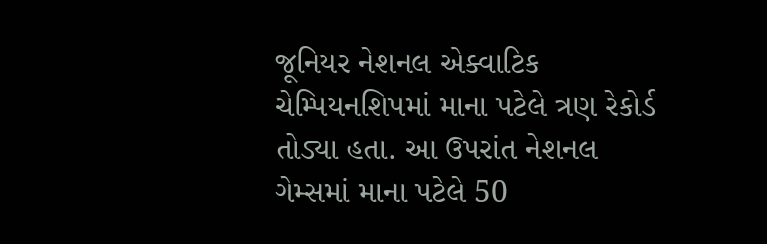જૂનિયર નેશનલ એક્વાટિક ચેમ્પિયનશિપમાં માના પટેલે ત્રણ રેકોર્ડ તોડ્યા હતા. આ ઉપરાંત નેશનલ ગેમ્સમાં માના પટેલે 50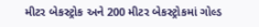મીટર બેકસ્ટ્રોક અને 200 મીટર બેકસ્ટ્રોકમાં ગોલ્ડ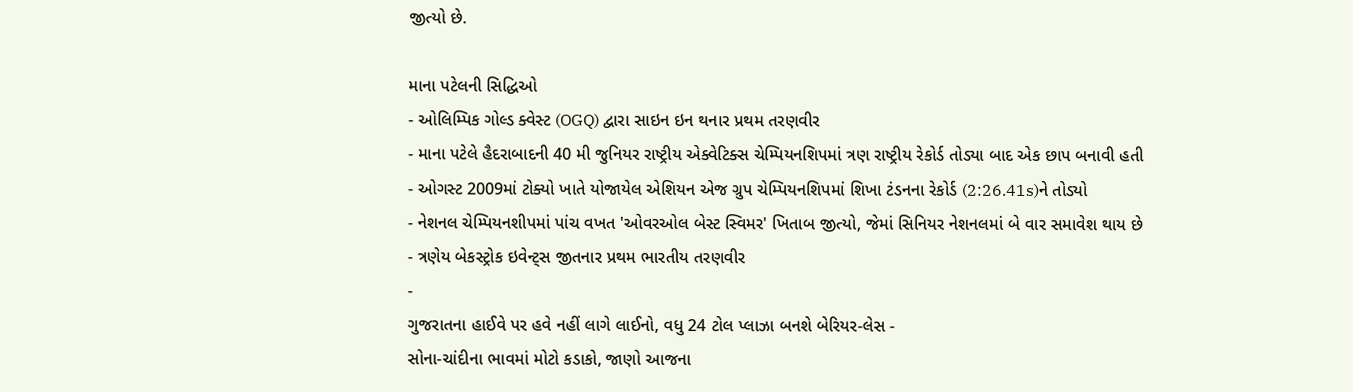જીત્યો છે.

માના પટેલની સિદ્ધિઓ
- ઓલિમ્પિક ગોલ્ડ ક્વેસ્ટ (OGQ) દ્વારા સાઇન ઇન થનાર પ્રથમ તરણવીર
- માના પટેલે હૈદરાબાદની 40 મી જુનિયર રાષ્ટ્રીય એક્વેટિક્સ ચેમ્પિયનશિપમાં ત્રણ રાષ્ટ્રીય રેકોર્ડ તોડ્યા બાદ એક છાપ બનાવી હતી
- ઓગસ્ટ 2009માં ટોક્યો ખાતે યોજાયેલ એશિયન એજ ગ્રુપ ચેમ્પિયનશિપમાં શિખા ટંડનના રેકોર્ડ (2:26.41s)ને તોડ્યો
- નેશનલ ચેમ્પિયનશીપમાં પાંચ વખત 'ઓવરઓલ બેસ્ટ સ્વિમર' ખિતાબ જીત્યો, જેમાં સિનિયર નેશનલમાં બે વાર સમાવેશ થાય છે
- ત્રણેય બેકસ્ટ્રોક ઇવેન્ટ્સ જીતનાર પ્રથમ ભારતીય તરણવીર
-
ગુજરાતના હાઈવે પર હવે નહીં લાગે લાઈનો, વધુ 24 ટોલ પ્લાઝા બનશે બેરિયર-લેસ -
સોના-ચાંદીના ભાવમાં મોટો કડાકો, જાણો આજના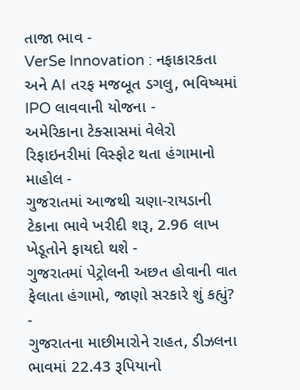તાજા ભાવ -
VerSe Innovation : નફાકારકતા અને AI તરફ મજબૂત ડગલુ, ભવિષ્યમાં IPO લાવવાની યોજના -
અમેરિકાના ટેક્સાસમાં વેલેરો રિફાઇનરીમાં વિસ્ફોટ થતા હંગામાનો માહોલ -
ગુજરાતમાં આજથી ચણા-રાયડાની ટેકાના ભાવે ખરીદી શરૂ, 2.96 લાખ ખેડૂતોને ફાયદો થશે -
ગુજરાતમાં પેટ્રોલની અછત હોવાની વાત ફેલાતા હંગામો, જાણો સરકારે શું કહ્યું? -
ગુજરાતના માછીમારોને રાહત, ડીઝલના ભાવમાં 22.43 રૂપિયાનો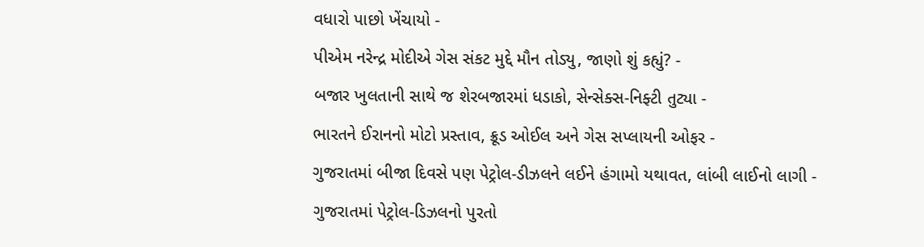વધારો પાછો ખેંચાયો -
પીએમ નરેન્દ્ર મોદીએ ગેસ સંકટ મુદ્દે મૌન તોડ્યુ, જાણો શું કહ્યું? -
બજાર ખુલતાની સાથે જ શેરબજારમાં ધડાકો, સેન્સેક્સ-નિફ્ટી તુટ્યા -
ભારતને ઈરાનનો મોટો પ્રસ્તાવ, ક્રૂડ ઓઈલ અને ગેસ સપ્લાયની ઓફર -
ગુજરાતમાં બીજા દિવસે પણ પેટ્રોલ-ડીઝલને લઈને હંગામો યથાવત, લાંબી લાઈનો લાગી -
ગુજરાતમાં પેટ્રોલ-ડિઝલનો પુરતો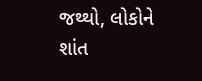જથ્થો, લોકોને શાંત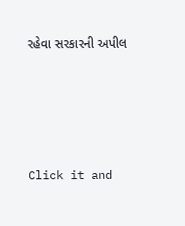રહેવા સરકારની અપીલ







Click it and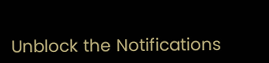Unblock the Notifications